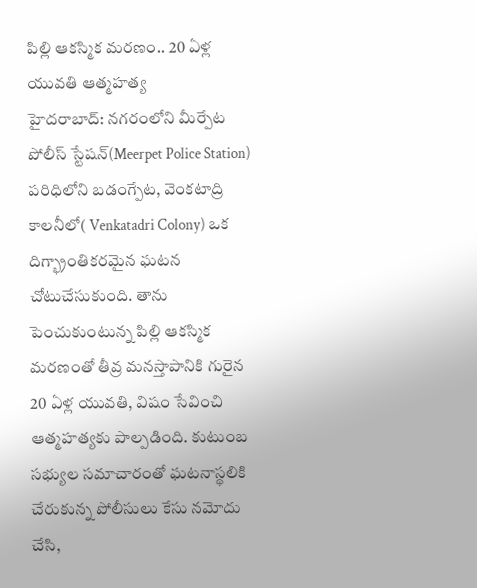పిల్లి ఆకస్మిక మరణం.. 20 ఏళ్ల యువతి ఆత్మహత్య
హైదరాబాద్: నగరంలోని మీర్పేట పోలీస్ స్టేషన్(Meerpet Police Station) పరిధిలోని బడంగ్పేట, వెంకటాద్రి కాలనీలో( Venkatadri Colony) ఒక దిగ్భ్రాంతికరమైన ఘటన చోటుచేసుకుంది. తాను పెంచుకుంటున్న పిల్లి ఆకస్మిక మరణంతో తీవ్ర మనస్తాపానికి గురైన 20 ఏళ్ల యువతి, విషం సేవించి ఆత్మహత్యకు పాల్పడింది. కుటుంబ సభ్యుల సమాచారంతో ఘటనాస్థలికి చేరుకున్న పోలీసులు కేసు నమోదు చేసి,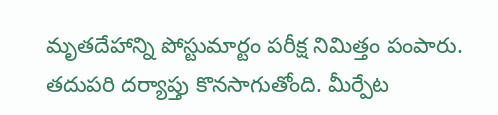మృతదేహాన్ని పోస్టుమార్టం పరీక్ష నిమిత్తం పంపారు.
తదుపరి దర్యాప్తు కొనసాగుతోంది. మీర్పేట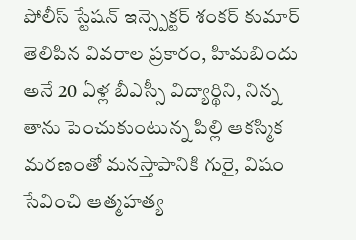పోలీస్ స్టేషన్ ఇన్స్పెక్టర్ శంకర్ కుమార్ తెలిపిన వివరాల ప్రకారం, హిమబిందు అనే 20 ఏళ్ల బీఎస్సీ విద్యార్థిని, నిన్న తాను పెంచుకుంటున్న పిల్లి ఆకస్మిక మరణంతో మనస్తాపానికి గురై, విషం సేవించి ఆత్మహత్య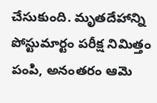చేసుకుంది. మృతదేహాన్ని పోస్టుమార్టం పరీక్ష నిమిత్తం పంపి, అనంతరం ఆమె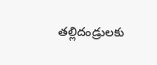తల్లిదండ్రులకు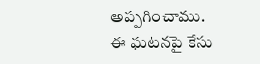అప్పగించాము. ఈ ఘటనపై కేసు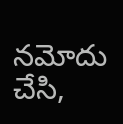నమోదు చేసి,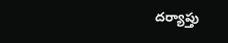దర్యాప్తు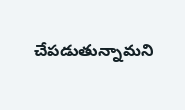చేపడుతున్నామని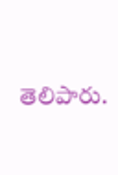తెలిపారు.